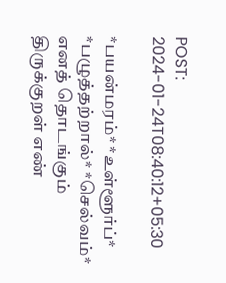POST: 2024-01-24T08:40:12+05:30

*பயன்மரம்* *உள்ளூர்ப்* *பழுத்தற்றால்* *செல்வம்* எனத் தொடங்கும் திருக்குறள் எண்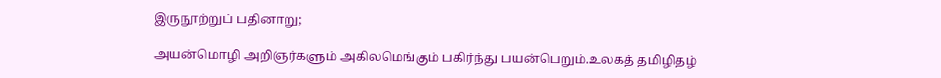இருநூற்றுப் பதினாறு;

அயன்மொழி அறிஞர்களும் அகிலமெங்கும் பகிர்ந்து பயன்பெறும்.உலகத் தமிழிதழ்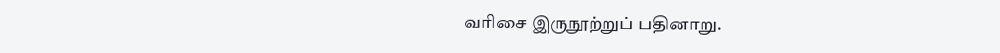வரிசை இருநூற்றுப் பதினாறு.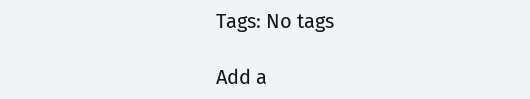Tags: No tags

Add a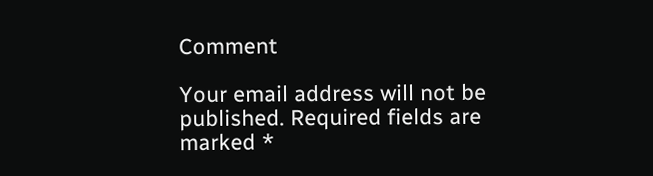Comment

Your email address will not be published. Required fields are marked *